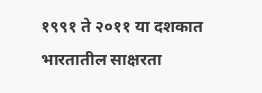१९९१ ते २०११ या दशकात भारतातील साक्षरता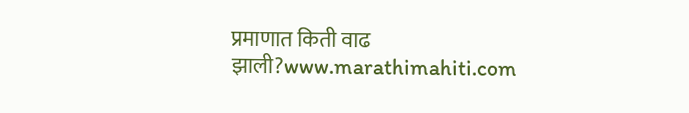प्रमाणात किती वाढ झाली?www.marathimahiti.com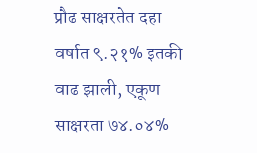प्रौढ साक्षरतेत दहा वर्षात ९.२१% इतकी वाढ झाली, एकूण साक्षरता ७४.०४%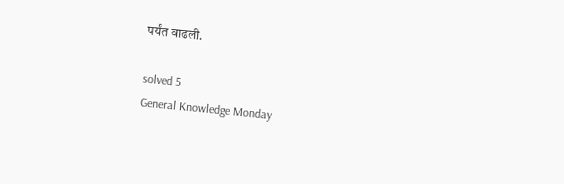पर्यंत वाढली.

solved 5
General Knowledge Monday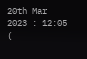20th Mar 2023 : 12:05 (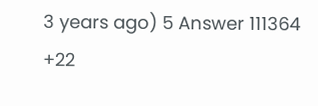3 years ago) 5 Answer 111364 +22